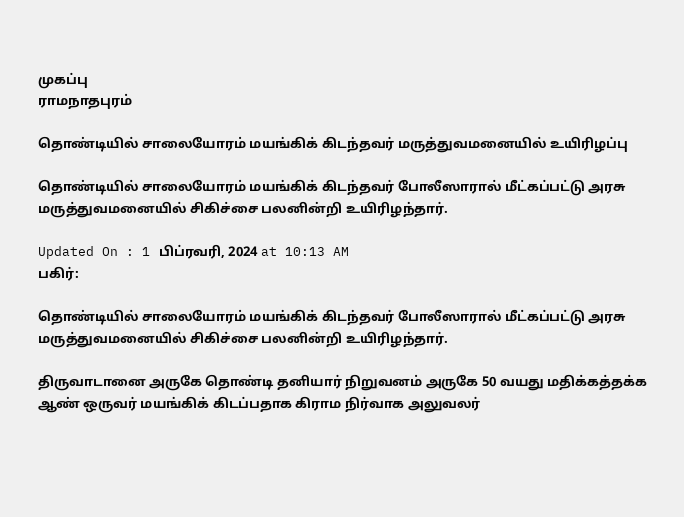முகப்பு
ராமநாதபுரம்

தொண்டியில் சாலையோரம் மயங்கிக் கிடந்தவர் மருத்துவமனையில் உயிரிழப்பு

தொண்டியில் சாலையோரம் மயங்கிக் கிடந்தவர் போலீஸாரால் மீட்கப்பட்டு அரசு மருத்துவமனையில் சிகிச்சை பலனின்றி உயிரிழந்தார்.

Updated On : 1 பிப்ரவரி, 2024 at 10:13 AM
பகிர்:

தொண்டியில் சாலையோரம் மயங்கிக் கிடந்தவர் போலீஸாரால் மீட்கப்பட்டு அரசு மருத்துவமனையில் சிகிச்சை பலனின்றி உயிரிழந்தார்.

திருவாடானை அருகே தொண்டி தனியார் நிறுவனம் அருகே 50 வயது மதிக்கத்தக்க ஆண் ஒருவர் மயங்கிக் கிடப்பதாக கிராம நிர்வாக அலுவலர்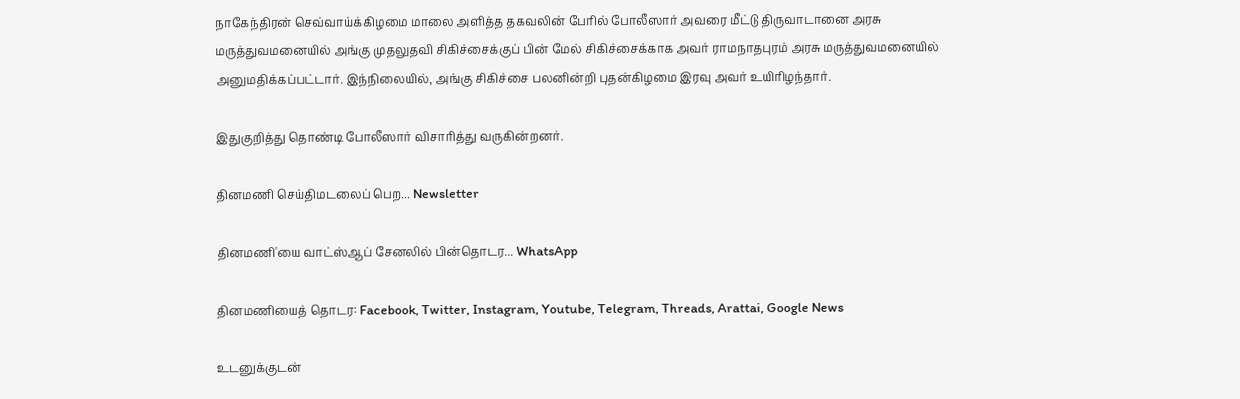நாகேந்திரன் செவ்வாய்க்கிழமை மாலை அளித்த தகவலின் பேரில் போலீஸார் அவரை மீட்டு திருவாடானை அரசு மருத்துவமனையில் அங்கு முதலுதவி சிகிச்சைக்குப் பின் மேல் சிகிச்சைக்காக அவர் ராமநாதபுரம் அரசு மருத்துவமனையில் அனுமதிக்கப்பட்டார். இந்நிலையில், அங்கு சிகிச்சை பலனின்றி புதன்கிழமை இரவு அவர் உயிரிழந்தார்.

இதுகுறித்து தொண்டி போலீஸார் விசாரித்து வருகின்றனர்.

தினமணி செய்திமடலைப் பெற... Newsletter

தினமணி'யை வாட்ஸ்ஆப் சேனலில் பின்தொடர... WhatsApp

தினமணியைத் தொடர: Facebook, Twitter, Instagram, Youtube, Telegram, Threads, Arattai, Google News

உடனுக்குடன்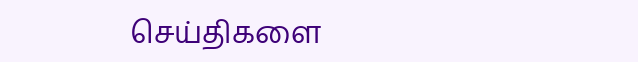செய்திகளை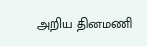அறிய தினமணி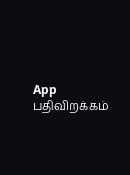App பதிவிறக்கம்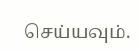செய்யவும்.